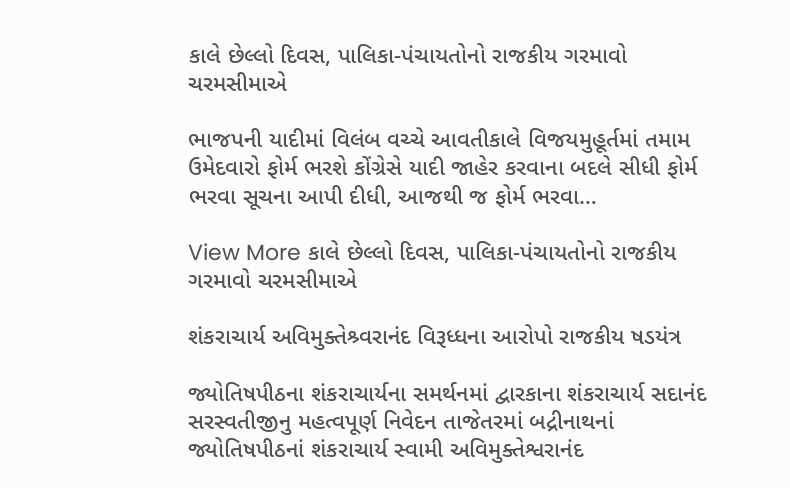કાલે છેલ્લો દિવસ, પાલિકા-પંચાયતોનો રાજકીય ગરમાવો ચરમસીમાએ

ભાજપની યાદીમાં વિલંબ વચ્ચે આવતીકાલે વિજયમુહૂર્તમાં તમામ ઉમેદવારો ફોર્મ ભરશે કોંગ્રેસે યાદી જાહેર કરવાના બદલે સીધી ફોર્મ ભરવા સૂચના આપી દીધી, આજથી જ ફોર્મ ભરવા…

View More કાલે છેલ્લો દિવસ, પાલિકા-પંચાયતોનો રાજકીય ગરમાવો ચરમસીમાએ

શંકરાચાર્ય અવિમુક્તેશ્ર્વરાનંદ વિરૂધ્ધના આરોપો રાજકીય ષડયંત્ર

જ્યોતિષપીઠના શંકરાચાર્યના સમર્થનમાં દ્વારકાના શંકરાચાર્ય સદાનંદ સરસ્વતીજીનુ મહત્વપૂર્ણ નિવેદન તાજેતરમાં બદ્રીનાથનાં જ્યોતિષપીઠનાં શંકરાચાર્ય સ્વામી અવિમુક્તેશ્વરાનંદ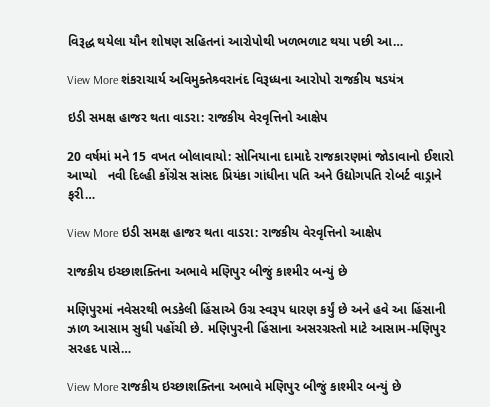વિરૂદ્ધ થયેલા યૌન શોષણ સહિતનાં આરોપોથી ખળભળાટ થયા પછી આ…

View More શંકરાચાર્ય અવિમુક્તેશ્ર્વરાનંદ વિરૂધ્ધના આરોપો રાજકીય ષડયંત્ર

ઇડી સમક્ષ હાજર થતા વાડરા: રાજકીય વેરવૃત્તિનો આક્ષેપ

20 વર્ષમાં મને 15 વખત બોલાવાયો: સોનિયાના દામાદે રાજકારણમાં જોડાવાનો ઈશારો આપ્યો   નવી દિલ્હી કોંગ્રેસ સાંસદ પ્રિયંકા ગાંધીના પતિ અને ઉદ્યોગપતિ રોબર્ટ વાડ્રાને ફરી…

View More ઇડી સમક્ષ હાજર થતા વાડરા: રાજકીય વેરવૃત્તિનો આક્ષેપ

રાજકીય ઇચ્છાશક્તિના અભાવે મણિપુર બીજું કાશ્મીર બન્યું છે

મણિપુરમાં નવેસરથી ભડકેલી હિંસાએ ઉગ્ર સ્વરૂપ ધારણ કર્યું છે અને હવે આ હિંસાની ઝાળ આસામ સુધી પહોંચી છે. મણિપુરની હિંસાના અસરગ્રસ્તો માટે આસામ-મણિપુર સરહદ પાસે…

View More રાજકીય ઇચ્છાશક્તિના અભાવે મણિપુર બીજું કાશ્મીર બન્યું છે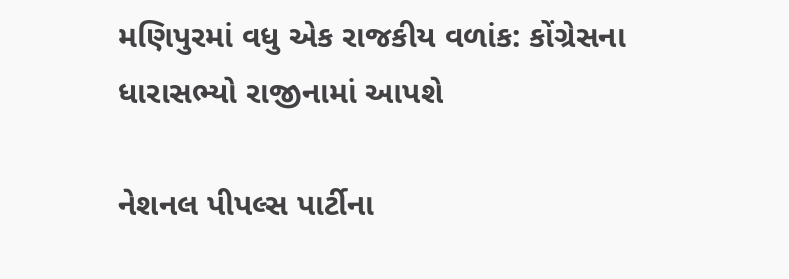મણિપુરમાં વધુ એક રાજકીય વળાંક: કોંગ્રેસના ધારાસભ્યો રાજીનામાં આપશે

નેશનલ પીપલ્સ પાર્ટીના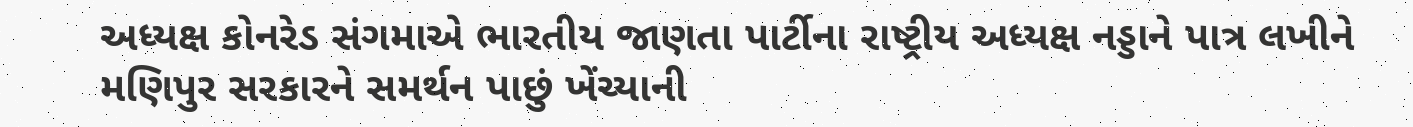અધ્યક્ષ કોનરેડ સંગમાએ ભારતીય જાણતા પાર્ટીના રાષ્ટ્રીય અધ્યક્ષ નડ્ડાને પાત્ર લખીને મણિપુર સરકારને સમર્થન પાછું ખેંચ્યાની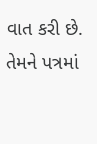વાત કરી છે. તેમને પત્રમાં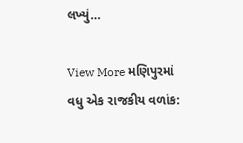લખ્યું…

View More મણિપુરમાં વધુ એક રાજકીય વળાંક: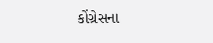કોંગ્રેસના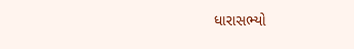ધારાસભ્યો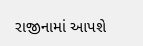રાજીનામાં આપશે